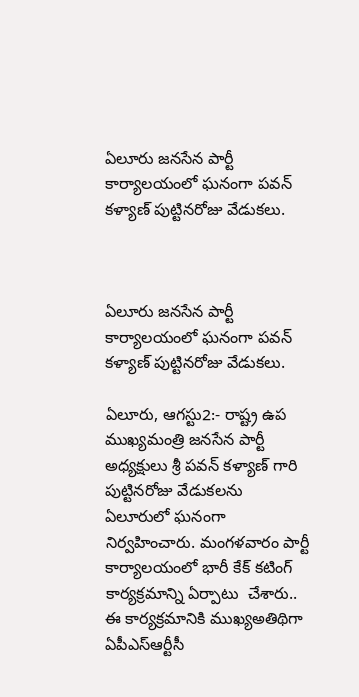ఏలూరు జనసేన పార్టీ కార్యాలయంలో ఘనంగా పవన్ కళ్యాణ్ పుట్టినరోజు వేడుకలు.



ఏలూరు జనసేన పార్టీ కార్యాలయంలో ఘనంగా పవన్ కళ్యాణ్ పుట్టినరోజు వేడుకలు.

ఏలూరు, ఆగస్టు2:- రాష్ట్ర ఉప ముఖ్యమంత్రి జనసేన పార్టీ అధ్యక్షులు శ్రీ పవన్ కళ్యాణ్ గారి పుట్టినరోజు వేడుకలను ఏలూరులో ఘనంగా నిర్వహించారు. మంగళవారం పార్టీ కార్యాలయంలో భారీ కేక్ కటింగ్ కార్యక్రమాన్ని ఏర్పాటు  చేశారు.. ఈ కార్యక్రమానికి ముఖ్యఅతిథిగా ఏపీఎస్ఆర్టీసీ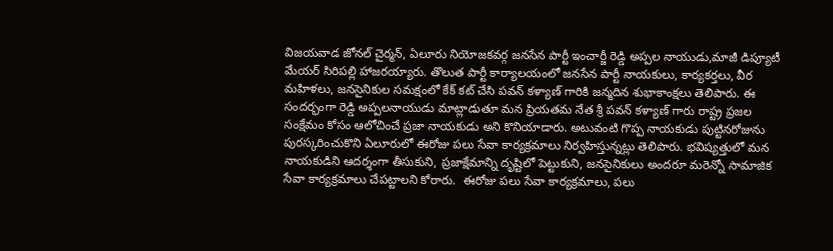విజయవాడ జోనల్ చైర్మన్, ఏలూరు నియోజకవర్గ జనసేన పార్టీ ఇంచార్జీ రెడ్డి అప్పల నాయుడు,మాజీ డిప్యూటీ మేయర్ సిరిపల్లి హాజరయ్యారు. తొలుత పార్టీ కార్యాలయంలో జనసేన పార్టీ నాయకులు, కార్యకర్తలు, వీర మహిళలు, జనసైనికుల సమక్షంలో కేక్ కట్ చేసి పవన్ కళ్యాణ్ గారికి జన్మదిన శుభాకాంక్షలు తెలిపారు. ఈ సందర్భంగా రెడ్డి అప్పలనాయుడు మాట్లాడుతూ మన ప్రియతమ నేత శ్రీ పవన్ కళ్యాణ్ గారు రాష్ట్ర ప్రజల సంక్షేమం కోసం ఆలోచించే ప్రజా నాయకుడు అని కొనియాడారు. అటువంటి గొప్ప నాయకుడు పుట్టినరోజును పురస్కరించుకొని ఏలూరులో ఈరోజు పలు సేవా కార్యక్రమాలు నిర్వహిస్తున్నట్లు తెలిపారు. భవిష్యత్తులో మన నాయకుడిని ఆదర్శంగా తీసుకుని, ప్రజాక్షేమాన్ని దృష్టిలో పెట్టుకుని, జనసైనికులు అందరూ మరెన్నో సామాజిక సేవా కార్యక్రమాలు చేపట్టాలని కోరారు.  ఈరోజు పలు సేవా కార్యక్రమాలు, పలు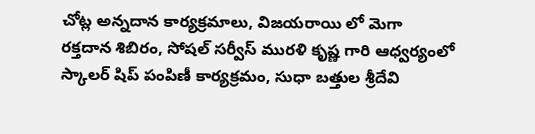చోట్ల అన్నదాన కార్యక్రమాలు, విజయరాయి లో మెగా రక్తదాన శిబిరం, సోషల్ సర్వీస్ మురళి కృష్ణ గారి ఆధ్వర్యంలో స్కాలర్ షిప్ పంపిణీ కార్యక్రమం, సుధా బత్తుల శ్రీదేవి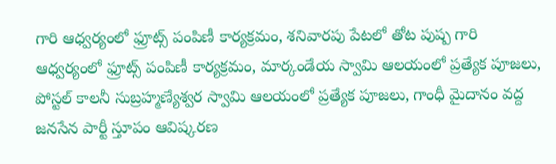గారి ఆధ్వర్యంలో ఫ్రూట్స్ పంపిణీ కార్యక్రమం, శనివారపు పేటలో తోట పుష్ప గారి ఆధ్వర్యంలో ఫ్రూట్స్ పంపిణీ కార్యక్రమం, మార్కండేయ స్వామి ఆలయంలో ప్రత్యేక పూజలు, పోస్టల్ కాలనీ సుబ్రహ్మణ్యేశ్వర స్వామి ఆలయంలో ప్రత్యేక పూజలు, గాంధీ మైదానం వద్ద జనసేన పార్టీ స్తూపం ఆవిష్కరణ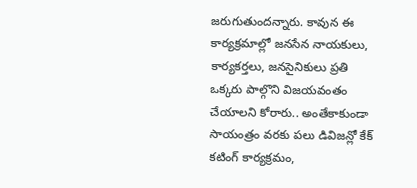జరుగుతుందన్నారు. కావున ఈ కార్యక్రమాల్లో జనసేన నాయకులు, కార్యకర్తలు, జనసైనికులు ప్రతి ఒక్కరు పాల్గొని విజయవంతం చేయాలని కోరారు.. అంతేకాకుండా సాయంత్రం వరకు పలు డివిజన్లో కేక్ కటింగ్ కార్యక్రమం,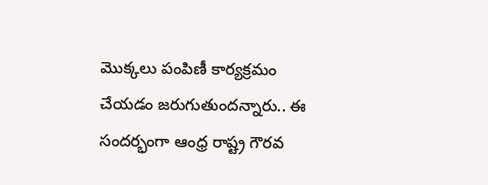మొక్కలు పంపిణీ కార్యక్రమం చేయడం జరుగుతుందన్నారు.. ఈ సందర్భంగా ఆంధ్ర రాష్ట్ర గౌరవ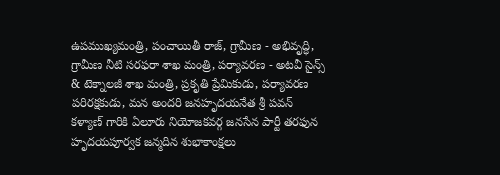ఉపముఖ్యమంత్రి, పంచాయితీ రాజ్, గ్రామీణ - అభివృద్ధి, గ్రామీణ నీటి సరఫరా శాఖ మంత్రి, పర్యావరణ - అటవీ సైన్స్ & టెక్నాలజీ శాఖ మంత్రి, ప్రకృతి ప్రేమికుడు, పర్యావరణ పరిరక్షకుడు, మన అందరి జనహృదయనేత శ్రీ పవన్ కళ్యాణ్ గారికి ఏలూరు నియోజకవర్గ జనసేన పార్టీ తరఫున హృదయపూర్వక జన్మదిన శుభాకాంక్షలు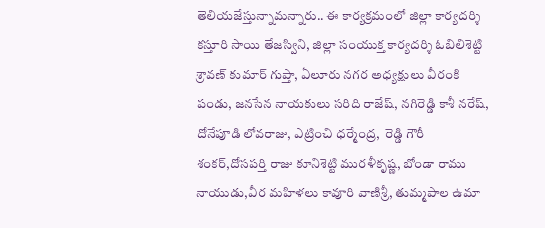తెలియజేస్తున్నామన్నారు.. ఈ కార్యక్రమంలో జిల్లా కార్యదర్శి కస్తూరి సాయి తేజస్విని, జిల్లా సంయుక్త కార్యదర్శి ఓబిలిశెట్టి శ్రావణ్ కుమార్ గుప్తా, ఏలూరు నగర అధ్యక్షులు వీరంకి పండు, జనసేన నాయకులు సరిది రాజేష్, నగిరెడ్డి కాశీ నరేష్, దోనేపూడి లోవరాజు, ఎట్రించి ధర్మేంద్ర,  రెడ్డి గౌరీ శంకర్,దోసపర్తి రాజు కూనిశెట్టి మురళీకృష్ణ, బోండా రాము నాయుడు,వీర మహిళలు కావూరి వాణిశ్రీ, తుమ్మపాల ఉమా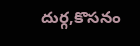దుర్గ,కొసనం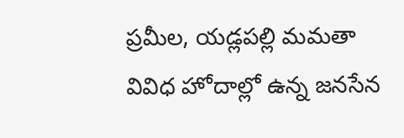ప్రమీల, యడ్లపల్లి మమతా వివిధ హోదాల్లో ఉన్న జనసేన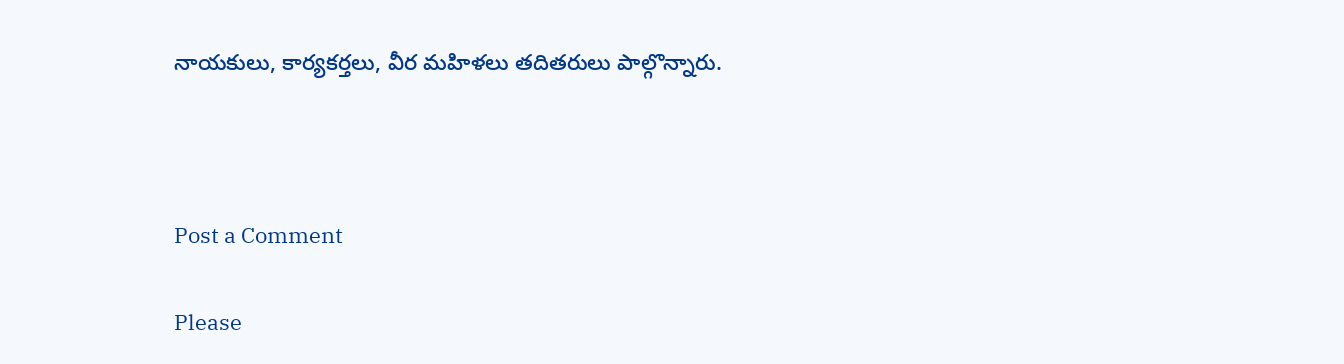నాయకులు, కార్యకర్తలు, వీర మహిళలు తదితరులు పాల్గొన్నారు.



Post a Comment

Please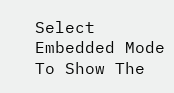Select Embedded Mode To Show The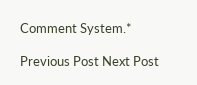Comment System.*

Previous Post Next Post